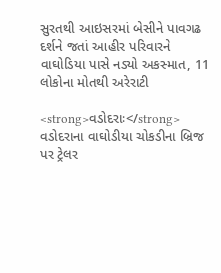સુરતથી આઇસરમાં બેસીને પાવગઢ દર્શને જતાં આહીર પરિવારને વાઘોડિયા પાસે નડ્યો અકસ્માત, 11 લોકોના મોતથી અરેરાટી

<strong>વડોદરાઃ</strong> વડોદરાના વાઘોડીયા ચોકડીના બ્રિજ પર ટ્રેલર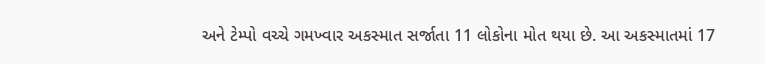અને ટેમ્પો વચ્ચે ગમખ્વાર અકસ્માત સર્જાતા 11 લોકોના મોત થયા છે. આ અકસ્માતમાં 17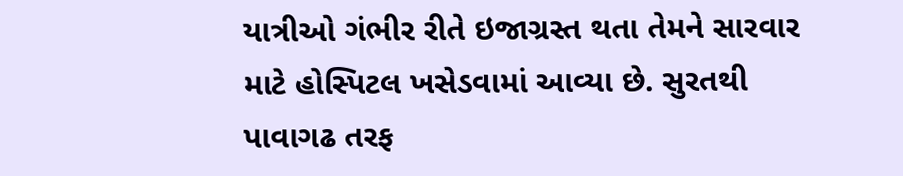યાત્રીઓ ગંભીર રીતે ઇજાગ્રસ્ત થતા તેમને સારવાર માટે હોસ્પિટલ ખસેડવામાં આવ્યા છે. સુરતથી પાવાગઢ તરફ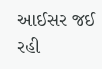આઈસર જઈ રહી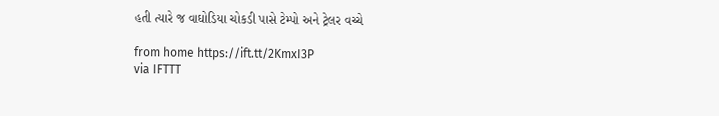હતી ત્યારે જ વાઘોડિયા ચોકડી પાસે ટેમ્પો અને ટ્રેલર વચ્ચે

from home https://ift.tt/2KmxI3P
via IFTTT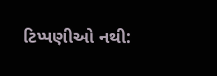ટિપ્પણીઓ નથી: